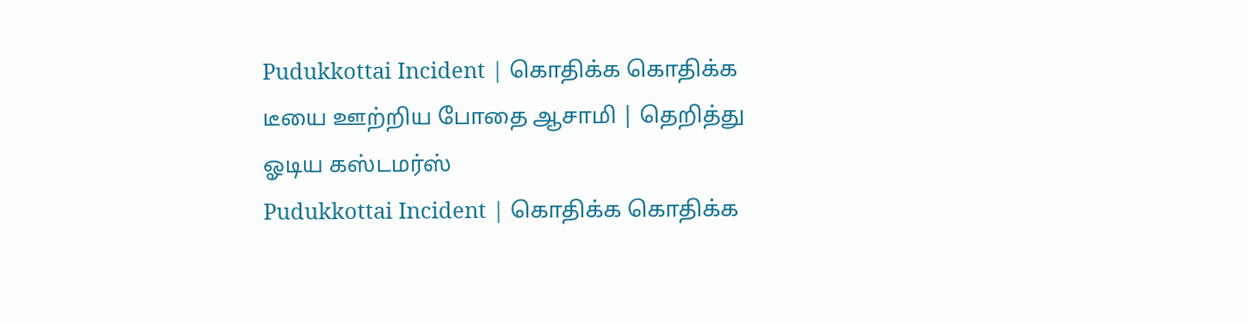Pudukkottai Incident | கொதிக்க கொதிக்க டீயை ஊற்றிய போதை ஆசாமி | தெறித்து ஓடிய கஸ்டமர்ஸ்
Pudukkottai Incident | கொதிக்க கொதிக்க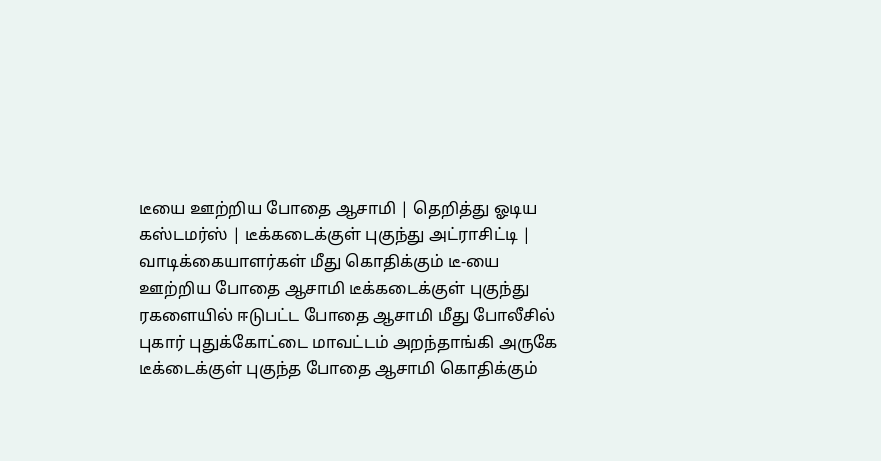டீயை ஊற்றிய போதை ஆசாமி | தெறித்து ஓடிய கஸ்டமர்ஸ் | டீக்கடைக்குள் புகுந்து அட்ராசிட்டி | வாடிக்கையாளர்கள் மீது கொதிக்கும் டீ-யை ஊற்றிய போதை ஆசாமி டீக்கடைக்குள் புகுந்து ரகளையில் ஈடுபட்ட போதை ஆசாமி மீது போலீசில் புகார் புதுக்கோட்டை மாவட்டம் அறந்தாங்கி அருகே டீக்டைக்குள் புகுந்த போதை ஆசாமி கொதிக்கும்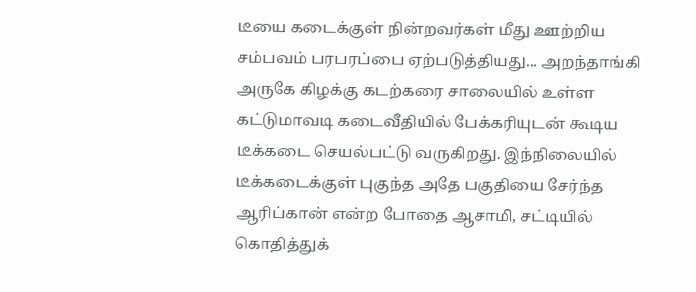டீயை கடைக்குள் நின்றவர்கள் மீது ஊற்றிய சம்பவம் பரபரப்பை ஏற்படுத்தியது... அறந்தாங்கி அருகே கிழக்கு கடற்கரை சாலையில் உள்ள கட்டுமாவடி கடைவீதியில் பேக்கரியுடன் கூடிய டீக்கடை செயல்பட்டு வருகிறது. இந்நிலையில் டீக்கடைக்குள் புகுந்த அதே பகுதியை சேர்ந்த ஆரிப்கான் என்ற போதை ஆசாமி, சட்டியில் கொதித்துக்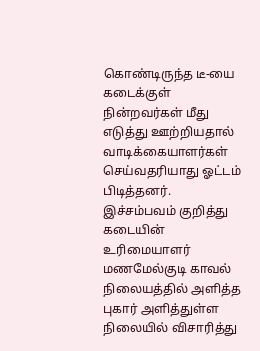கொண்டிருந்த டீ-யை கடைக்குள் நின்றவர்கள் மீது எடுத்து ஊற்றியதால் வாடிக்கையாளர்கள் செய்வதரியாது ஓட்டம் பிடித்தனர். இச்சம்பவம் குறித்து கடையின் உரிமையாளர் மணமேல்குடி காவல் நிலையத்தில் அளித்த புகார் அளித்துள்ள நிலையில் விசாரித்து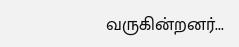வருகின்றனர்...